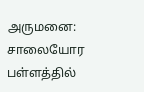அருமனை: சாலையோர பள்ளத்தில்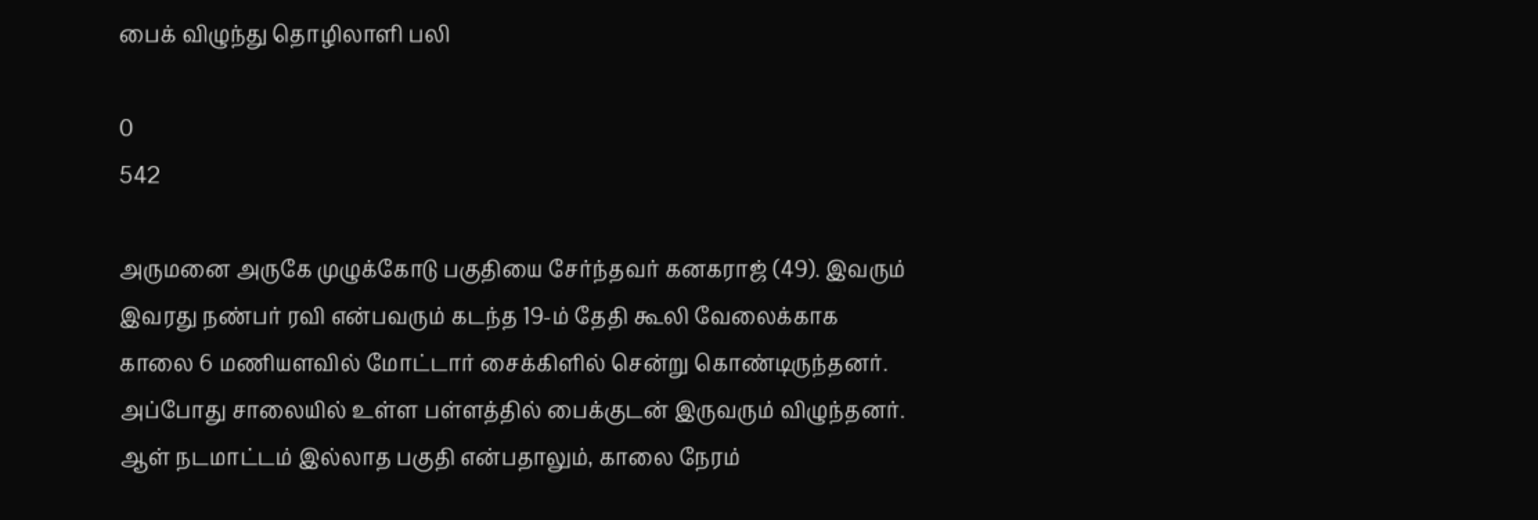பைக் விழுந்து தொழிலாளி பலி

0
542

அருமனை அருகே முழுக்கோடு பகுதியை சேர்ந்தவர் கனகராஜ் (49). இவரும் இவரது நண்பர் ரவி என்பவரும் கடந்த 19-ம் தேதி கூலி வேலைக்காக காலை 6 மணியளவில் மோட்டார் சைக்கிளில் சென்று கொண்டிருந்தனர். அப்போது சாலையில் உள்ள பள்ளத்தில் பைக்குடன் இருவரும் விழுந்தனர். ஆள் நடமாட்டம் இல்லாத பகுதி என்பதாலும், காலை நேரம்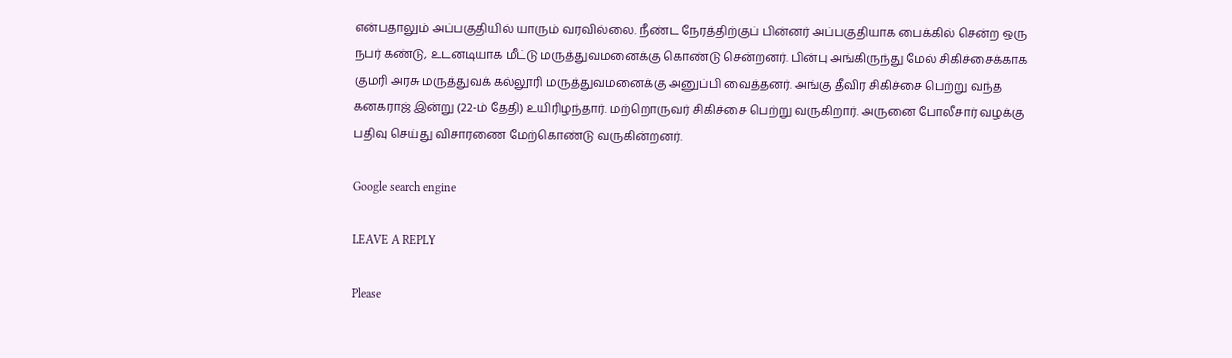என்பதாலும் அப்பகுதியில் யாரும் வரவில்லை. நீண்ட நேரத்திற்குப் பின்னர் அப்பகுதியாக பைக்கில் சென்ற ஒரு நபர் கண்டு, உடனடியாக மீட்டு மருத்துவமனைக்கு கொண்டு சென்றனர். பின்பு அங்கிருந்து மேல் சிகிச்சைக்காக குமரி அரசு மருத்துவக் கல்லூரி மருத்துவமனைக்கு அனுப்பி வைத்தனர். அங்கு தீவிர சிகிச்சை பெற்று வந்த கனகராஜ் இன்று (22-ம் தேதி) உயிரிழந்தார். மற்றொருவர் சிகிச்சை பெற்று வருகிறார். அருனை போலீசார் வழக்கு பதிவு செய்து விசாரணை மேற்கொண்டு வருகின்றனர்.

Google search engine

LEAVE A REPLY

Please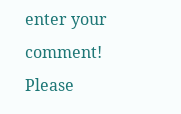enter your comment!
Please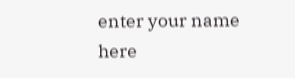enter your name here